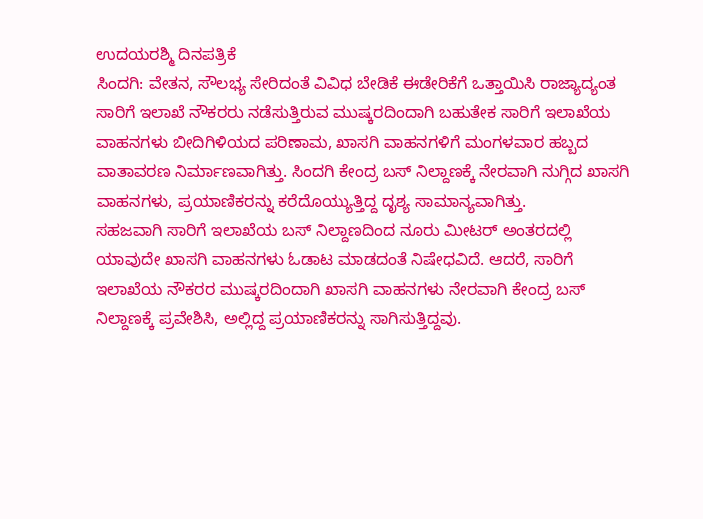ಉದಯರಶ್ಮಿ ದಿನಪತ್ರಿಕೆ
ಸಿಂದಗಿ: ವೇತನ, ಸೌಲಭ್ಯ ಸೇರಿದಂತೆ ವಿವಿಧ ಬೇಡಿಕೆ ಈಡೇರಿಕೆಗೆ ಒತ್ತಾಯಿಸಿ ರಾಜ್ಯಾದ್ಯಂತ ಸಾರಿಗೆ ಇಲಾಖೆ ನೌಕರರು ನಡೆಸುತ್ತಿರುವ ಮುಷ್ಕರದಿಂದಾಗಿ ಬಹುತೇಕ ಸಾರಿಗೆ ಇಲಾಖೆಯ ವಾಹನಗಳು ಬೀದಿಗಿಳಿಯದ ಪರಿಣಾಮ, ಖಾಸಗಿ ವಾಹನಗಳಿಗೆ ಮಂಗಳವಾರ ಹಬ್ಬದ ವಾತಾವರಣ ನಿರ್ಮಾಣವಾಗಿತ್ತು. ಸಿಂದಗಿ ಕೇಂದ್ರ ಬಸ್ ನಿಲ್ದಾಣಕ್ಕೆ ನೇರವಾಗಿ ನುಗ್ಗಿದ ಖಾಸಗಿ ವಾಹನಗಳು, ಪ್ರಯಾಣಿಕರನ್ನು ಕರೆದೊಯ್ಯುತ್ತಿದ್ದ ದೃಶ್ಯ ಸಾಮಾನ್ಯವಾಗಿತ್ತು.
ಸಹಜವಾಗಿ ಸಾರಿಗೆ ಇಲಾಖೆಯ ಬಸ್ ನಿಲ್ದಾಣದಿಂದ ನೂರು ಮೀಟರ್ ಅಂತರದಲ್ಲಿ ಯಾವುದೇ ಖಾಸಗಿ ವಾಹನಗಳು ಓಡಾಟ ಮಾಡದಂತೆ ನಿಷೇಧವಿದೆ. ಆದರೆ, ಸಾರಿಗೆ ಇಲಾಖೆಯ ನೌಕರರ ಮುಷ್ಕರದಿಂದಾಗಿ ಖಾಸಗಿ ವಾಹನಗಳು ನೇರವಾಗಿ ಕೇಂದ್ರ ಬಸ್ ನಿಲ್ದಾಣಕ್ಕೆ ಪ್ರವೇಶಿಸಿ, ಅಲ್ಲಿದ್ದ ಪ್ರಯಾಣಿಕರನ್ನು ಸಾಗಿಸುತ್ತಿದ್ದವು.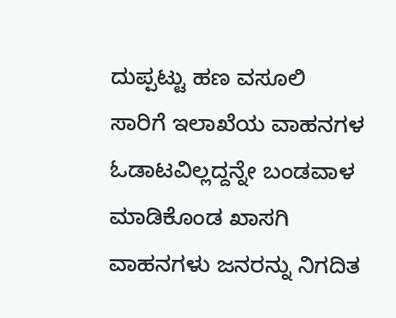ದುಪ್ಪಟ್ಟು ಹಣ ವಸೂಲಿ
ಸಾರಿಗೆ ಇಲಾಖೆಯ ವಾಹನಗಳ ಓಡಾಟವಿಲ್ಲದ್ದನ್ನೇ ಬಂಡವಾಳ ಮಾಡಿಕೊಂಡ ಖಾಸಗಿ ವಾಹನಗಳು ಜನರನ್ನು ನಿಗದಿತ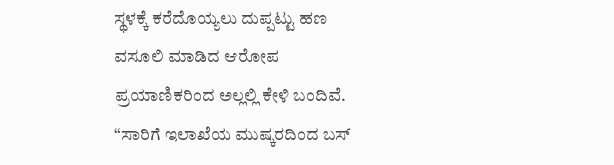ಸ್ಥಳಕ್ಕೆ ಕರೆದೊಯ್ಯಲು ದುಪ್ಪಟ್ಟು ಹಣ ವಸೂಲಿ ಮಾಡಿದ ಆರೋಪ ಪ್ರಯಾಣಿಕರಿಂದ ಅಲ್ಲಲ್ಲಿ ಕೇಳಿ ಬಂದಿವೆ.
“ಸಾರಿಗೆ ಇಲಾಖೆಯ ಮುಷ್ಕರದಿಂದ ಬಸ್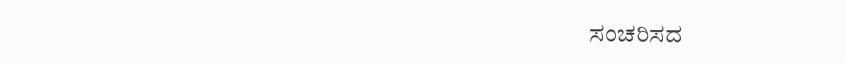ಸಂಚರಿಸದ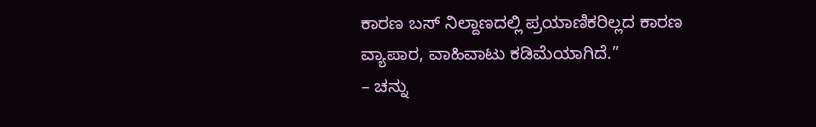ಕಾರಣ ಬಸ್ ನಿಲ್ದಾಣದಲ್ಲಿ ಪ್ರಯಾಣಿಕರಿಲ್ಲದ ಕಾರಣ ವ್ಯಾಪಾರ, ವಾಹಿವಾಟು ಕಡಿಮೆಯಾಗಿದೆ.”
– ಚನ್ನು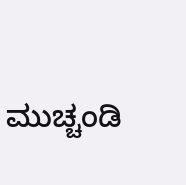ಮುಚ್ಚಂಡಿ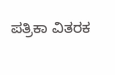ಪತ್ರಿಕಾ ವಿತರಕ